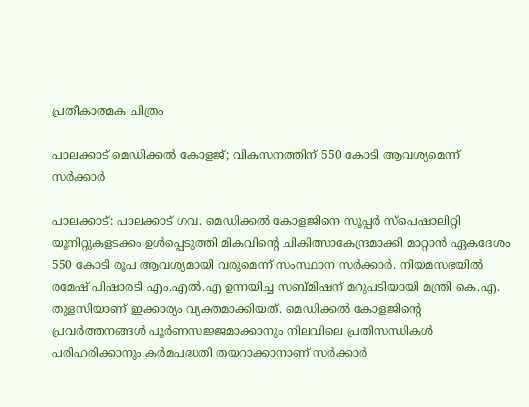പ്രതീകാത്മക ചിത്രം

പാലക്കാട് മെഡിക്കൽ കോളജ്; വികസനത്തിന് 550 കോടി ആവശ്യമെന്ന് സർക്കാർ

പാലക്കാട്: പാലക്കാട് ഗവ. മെഡിക്കൽ കോളജിനെ സൂപ്പർ സ്പെഷാലിറ്റി യൂനിറ്റുകളടക്കം ഉൾപ്പെടുത്തി മികവിന്റെ ചികിത്സാകേന്ദ്രമാക്കി മാറ്റാൻ ഏകദേശം 550 കോടി രൂപ ആവശ്യമായി വരുമെന്ന് സംസ്ഥാന സർക്കാർ. നിയമസഭയിൽ രമേഷ് പിഷാരടി എം.എൽ.എ ഉന്നയിച്ച സബ്മിഷന് മറുപടിയായി മന്ത്രി കെ.എ. തുളസിയാണ് ഇക്കാര്യം വ്യക്തമാക്കിയത്. മെഡിക്കൽ കോളജിന്റെ പ്രവർത്തനങ്ങൾ പൂർണസജ്ജമാക്കാനും നിലവിലെ പ്രതിസന്ധികൾ പരിഹരിക്കാനും കർമപദ്ധതി തയറാക്കാനാണ് സർക്കാർ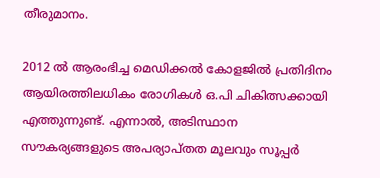തീരുമാനം.

2012 ൽ ആരംഭിച്ച മെഡിക്കൽ കോളജിൽ പ്രതിദിനം ആയിരത്തിലധികം രോഗികൾ ഒ.പി ചികിത്സക്കായി എത്തുന്നുണ്ട്. എന്നാൽ, അടിസ്ഥാന സൗകര്യങ്ങളുടെ അപര്യാപ്തത മൂലവും സൂപ്പർ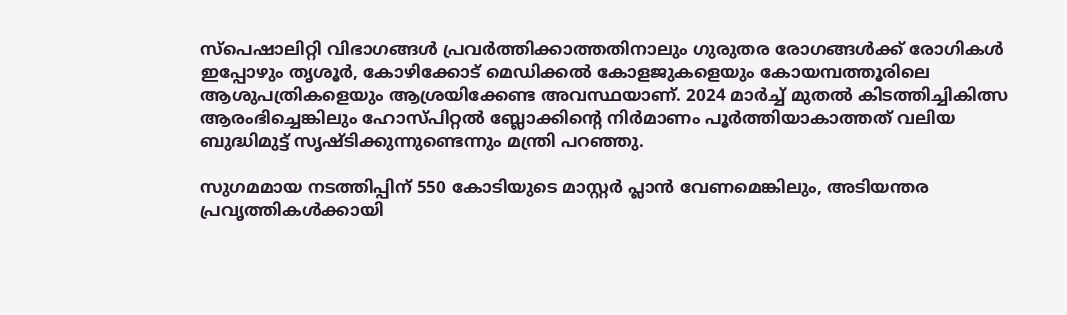സ്പെഷാലിറ്റി വിഭാഗങ്ങൾ പ്രവർത്തിക്കാത്തതിനാലും ഗുരുതര രോഗങ്ങൾക്ക് രോഗികൾ ഇപ്പോഴും തൃശൂർ, കോഴിക്കോട് മെഡിക്കൽ കോളജുകളെയും കോയമ്പത്തൂരിലെ ആശുപത്രികളെയും ആശ്രയിക്കേണ്ട അവസ്ഥയാണ്. 2024 മാർച്ച് മുതൽ കിടത്തിച്ചികിത്സ ആരംഭിച്ചെങ്കിലും ഹോസ്പിറ്റൽ ബ്ലോക്കിന്റെ നിർമാണം പൂർത്തിയാകാത്തത് വലിയ ബുദ്ധിമുട്ട് സൃഷ്ടിക്കുന്നുണ്ടെന്നും മന്ത്രി പറഞ്ഞു.

സുഗമമായ നടത്തിപ്പിന് 550 കോടിയുടെ മാസ്റ്റർ പ്ലാൻ വേണമെങ്കിലും, അടിയന്തര പ്രവൃത്തികൾക്കായി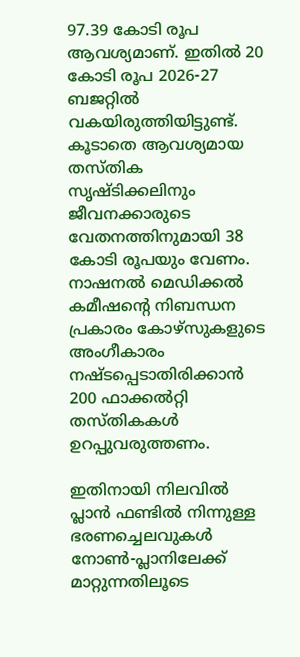97.39 കോടി രൂപ ആവശ്യമാണ്. ഇതിൽ 20 കോടി രൂപ 2026-27 ബജറ്റിൽ വകയിരുത്തിയിട്ടുണ്ട്. കൂടാതെ ആവശ്യമായ തസ്തിക സൃഷ്ടിക്കലിനും ജീവനക്കാരുടെ വേതനത്തിനുമായി 38 കോടി രൂപയും വേണം. നാഷനൽ മെഡിക്കൽ കമീഷന്റെ നിബന്ധന പ്രകാരം കോഴ്സുകളുടെ അംഗീകാരം നഷ്ടപ്പെടാതിരിക്കാൻ 200 ഫാക്കൽറ്റി തസ്തികകൾ ഉറപ്പുവരുത്തണം.

ഇതിനായി നിലവിൽ പ്ലാൻ ഫണ്ടിൽ നിന്നുള്ള ഭരണച്ചെലവുകൾ നോൺ-പ്ലാനിലേക്ക് മാറ്റുന്നതിലൂടെ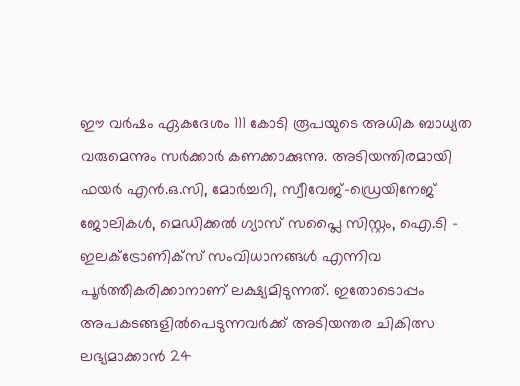ഈ വർഷം ഏകദേശം 111 കോടി രൂപയുടെ അധിക ബാധ്യത വരുമെന്നും സർക്കാർ കണക്കാക്കുന്നു. അടിയന്തിരമായി ഫയർ എൻ.ഒ.സി, മോർച്ചറി, സ്വീവേജ്-ഡ്രെയിനേജ് ജോലികൾ, മെഡിക്കൽ ഗ്യാസ് സപ്ലൈ സിസ്റ്റം, ഐ.ടി - ഇലക്ട്രോണിക്സ് സംവിധാനങ്ങൾ എന്നിവ പൂർത്തീകരിക്കാനാണ് ലക്ഷ്യമിടുന്നത്. ഇതോടൊപ്പം അപകടങ്ങളിൽപെടുന്നവർക്ക് അടിയന്തര ചികിത്സ ലഭ്യമാക്കാൻ 24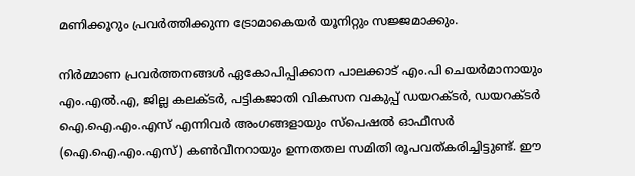മണിക്കൂറും പ്രവർത്തിക്കുന്ന ട്രോമാകെയർ യൂനിറ്റും സജ്ജമാക്കും.

നിർമ്മാണ പ്രവർത്തനങ്ങൾ ഏകോപിപ്പിക്കാന പാലക്കാട് എം.പി ചെയർമാനായും എം.എൽ.എ, ജില്ല കലക്ടർ, പട്ടികജാതി വികസന വകുപ്പ് ഡയറക്ടർ, ഡയറക്ടർ ഐ.ഐ.എം.എസ് എന്നിവർ അംഗങ്ങളായും സ്പെഷൽ ഓഫീസർ (ഐ.ഐ.എം.എസ്) കൺവീനറായും ഉന്നതതല സമിതി രൂപവത്കരിച്ചിട്ടുണ്ട്. ഈ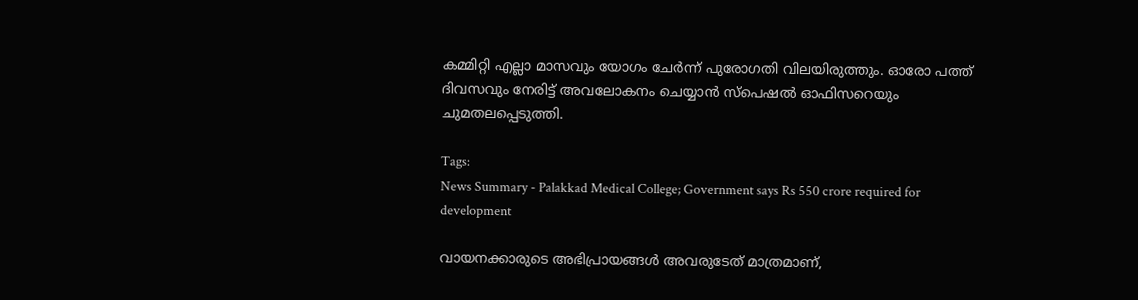കമ്മിറ്റി എല്ലാ മാസവും യോഗം ചേർന്ന് പുരോഗതി വിലയിരുത്തും. ഓരോ പത്ത് ദിവസവും നേരിട്ട് അവലോകനം ചെയ്യാൻ സ്പെഷൽ ഓഫിസറെയും ചുമതലപ്പെടുത്തി.

Tags:
News Summary - Palakkad Medical College; Government says Rs 550 crore required for development

വായനക്കാരുടെ അഭിപ്രായങ്ങള്‍ അവരുടേത് മാത്രമാണ്,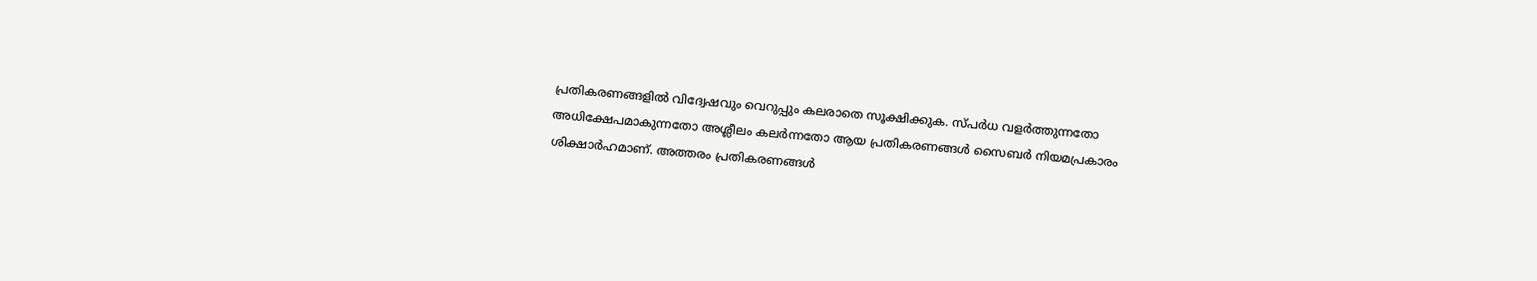പ്രതികരണങ്ങളിൽ വിദ്വേഷവും വെറുപ്പും കലരാതെ സൂക്ഷിക്കുക. സ്പർധ വളർത്തുന്നതോ അധിക്ഷേപമാകുന്നതോ അശ്ലീലം കലർന്നതോ ആയ പ്രതികരണങ്ങൾ സൈബർ നിയമപ്രകാരം ശിക്ഷാർഹമാണ്. അത്തരം പ്രതികരണങ്ങൾ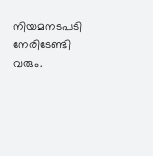നിയമനടപടി നേരിടേണ്ടി വരും.